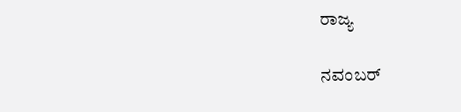ರಾಜ್ಯ

ನವಂಬರ್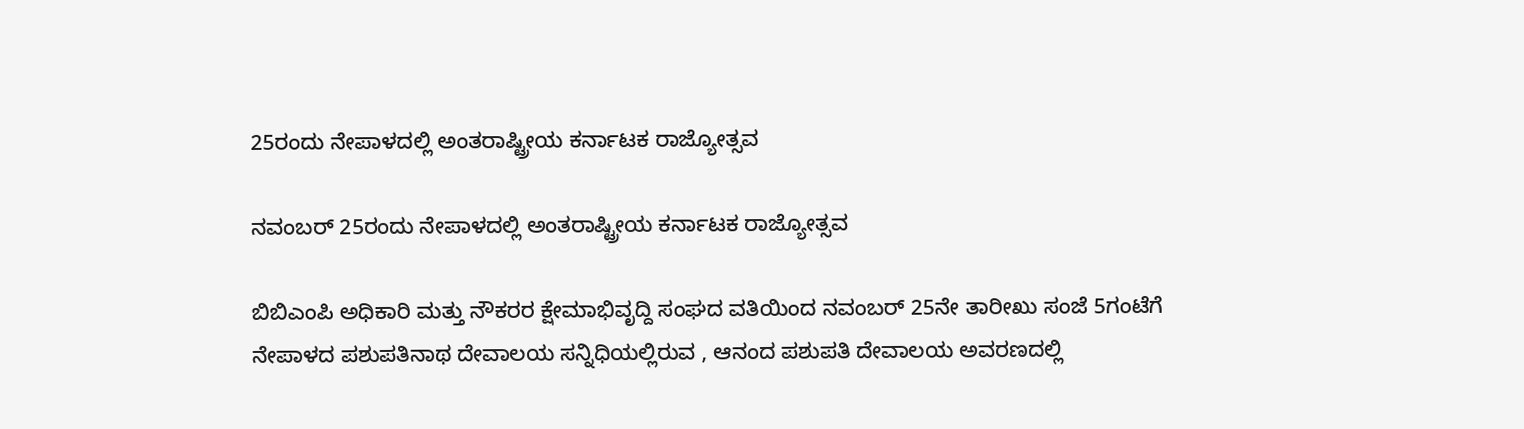25ರಂದು ನೇಪಾಳದಲ್ಲಿ ಅಂತರಾಷ್ಟ್ರೀಯ ಕರ್ನಾಟಕ ರಾಜ್ಯೋತ್ಸವ

ನವಂಬರ್ 25ರಂದು ನೇಪಾಳದಲ್ಲಿ ಅಂತರಾಷ್ಟ್ರೀಯ ಕರ್ನಾಟಕ ರಾಜ್ಯೋತ್ಸವ

ಬಿಬಿಎಂಪಿ ಅಧಿಕಾರಿ ಮತ್ತು ನೌಕರರ ಕ್ಷೇಮಾಭಿವೃದ್ದಿ ಸಂಘದ ವತಿಯಿಂದ ನವಂಬರ್ 25ನೇ ತಾರೀಖು ಸಂಜೆ 5ಗಂಟೆಗೆ ನೇಪಾಳದ ಪಶುಪತಿನಾಥ ದೇವಾಲಯ ಸನ್ನಿಧಿಯಲ್ಲಿರುವ , ಆನಂದ ಪಶುಪತಿ ದೇವಾಲಯ ಅವರಣದಲ್ಲಿ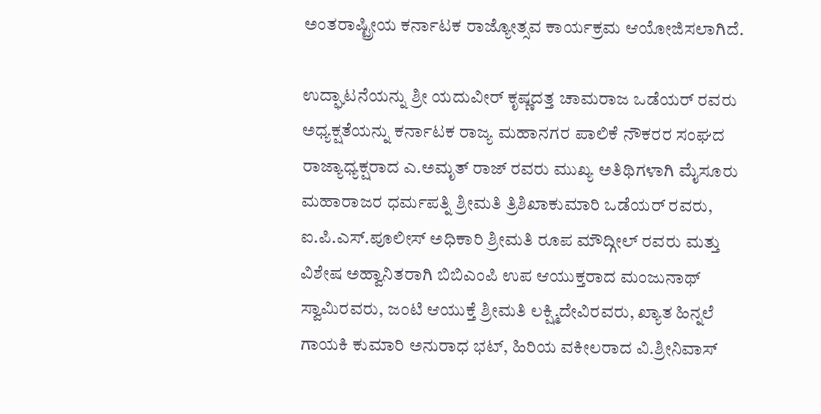ಅಂತರಾಷ್ಟ್ರೀಯ ಕರ್ನಾಟಕ ರಾಜ್ಯೋತ್ಸವ ಕಾರ್ಯಕ್ರಮ ಆಯೋಜಿಸಲಾಗಿದೆ.

ಉದ್ಘಾಟನೆಯನ್ನು ಶ್ರೀ ಯದುವೀರ್ ಕೃಷ್ಣದತ್ತ ಚಾಮರಾಜ ಒಡೆಯರ್ ರವರು ಅಧ್ಯಕ್ಷತೆಯನ್ನು ಕರ್ನಾಟಕ ರಾಜ್ಯ ಮಹಾನಗರ ಪಾಲಿಕೆ ನೌಕರರ ಸಂಘದ ರಾಜ್ಯಾಧ್ಯಕ್ಷರಾದ ಎ.ಅಮೃತ್ ರಾಜ್ ರವರು ಮುಖ್ಯ ಅತಿಥಿಗಳಾಗಿ ಮೈಸೂರು ಮಹಾರಾಜರ ಧರ್ಮಪತ್ನಿ ಶ್ರೀಮತಿ ತ್ರಿಶಿಖಾಕುಮಾರಿ ಒಡೆಯರ್ ರವರು, ಐ.ಪಿ.ಎಸ್.ಪೂಲೀಸ್ ಅಧಿಕಾರಿ ಶ್ರೀಮತಿ ರೂಪ ಮೌದ್ಗೀಲ್ ರವರು ಮತ್ತು ವಿಶೇಷ ಅಹ್ವಾನಿತರಾಗಿ ಬಿಬಿಎಂಪಿ ಉಪ ಆಯುಕ್ತರಾದ ಮಂಜುನಾಥ್ ಸ್ವಾಮಿರವರು, ಜಂಟಿ ಆಯುಕ್ತೆ ಶ್ರೀಮತಿ ಲಕ್ಷ್ಮಿದೇವಿರವರು, ಖ್ಯಾತ ಹಿನ್ನಲೆ ಗಾಯಕಿ ಕುಮಾರಿ ಅನುರಾಧ ಭಟ್, ಹಿರಿಯ ವಕೀಲರಾದ ವಿ.ಶ್ರೀನಿವಾಸ್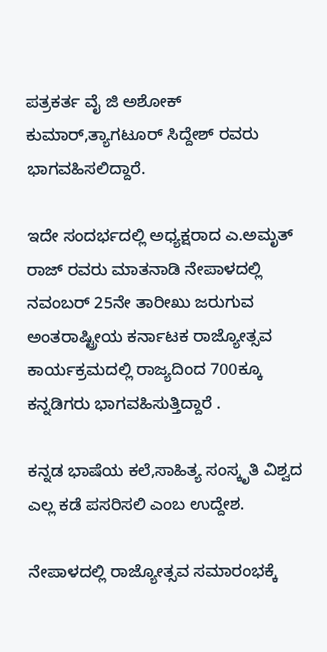ಪತ್ರಕರ್ತ ವೈ ಜಿ ಅಶೋಕ್ ಕುಮಾರ್,ತ್ಯಾಗಟೂರ್ ಸಿದ್ದೇಶ್ ರವರು ಭಾಗವಹಿಸಲಿದ್ದಾರೆ.

ಇದೇ ಸಂದರ್ಭದಲ್ಲಿ ಅಧ್ಯಕ್ಷರಾದ ಎ.ಅಮೃತ್ ರಾಜ್ ರವರು ಮಾತನಾಡಿ ನೇಪಾಳದಲ್ಲಿ ನವಂಬರ್ 25ನೇ ತಾರೀಖು ಜರುಗುವ ಅಂತರಾಷ್ಟ್ರೀಯ ಕರ್ನಾಟಕ ರಾಜ್ಯೋತ್ಸವ ಕಾರ್ಯಕ್ರಮದಲ್ಲಿ ರಾಜ್ಯದಿಂದ 700ಕ್ಕೂ ಕನ್ನಡಿಗರು ಭಾಗವಹಿಸುತ್ತಿದ್ದಾರೆ .

ಕನ್ನಡ ಭಾಷೆಯ ಕಲೆ,ಸಾಹಿತ್ಯ ಸಂಸ್ಕೃತಿ ವಿಶ್ವದ ಎಲ್ಲ ಕಡೆ ಪಸರಿಸಲಿ ಎಂಬ ಉದ್ದೇಶ.

ನೇಪಾಳದಲ್ಲಿ ರಾಜ್ಯೋತ್ಸವ ಸಮಾರಂಭಕ್ಕೆ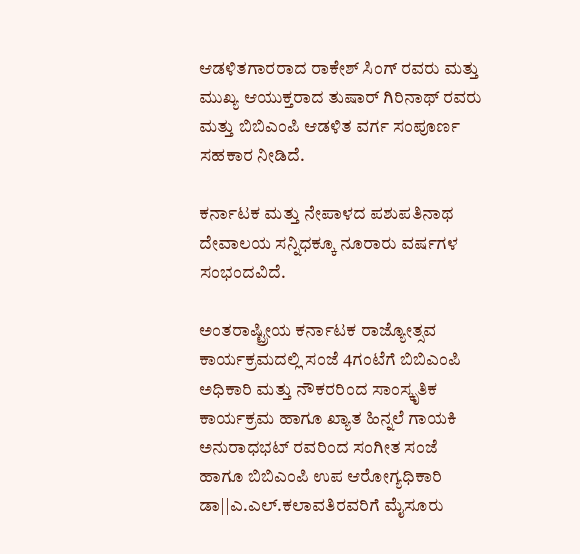ಆಡಳಿತಗಾರರಾದ ರಾಕೇಶ್ ಸಿಂಗ್ ರವರು ಮತ್ತು ಮುಖ್ಯ ಆಯುಕ್ತರಾದ ತುಷಾರ್ ಗಿರಿನಾಥ್ ರವರು ಮತ್ತು ಬಿಬಿಎಂಪಿ ಆಡಳಿತ ವರ್ಗ ಸಂಪೂರ್ಣ ಸಹಕಾರ ನೀಡಿದೆ.

ಕರ್ನಾಟಕ ಮತ್ತು ನೇಪಾಳದ ಪಶುಪತಿನಾಥ ದೇವಾಲಯ ಸನ್ನಿಧಕ್ಕೂ ನೂರಾರು ವರ್ಷಗಳ ಸಂಭಂದವಿದೆ.

ಅಂತರಾಷ್ಟ್ರೀಯ ಕರ್ನಾಟಕ ರಾಜ್ಯೋತ್ಸವ ಕಾರ್ಯಕ್ರಮದಲ್ಲಿ ಸಂಜೆ 4ಗಂಟೆಗೆ ಬಿಬಿಎಂಪಿ ಅಧಿಕಾರಿ ಮತ್ತು ನೌಕರರಿಂದ ಸಾಂಸ್ಕೃತಿಕ ಕಾರ್ಯಕ್ರಮ ಹಾಗೂ ಖ್ಯಾತ ಹಿನ್ನಲೆ ಗಾಯಕಿ ಅನುರಾಧಭಟ್ ರವರಿಂದ ಸಂಗೀತ ಸಂಜೆ ಹಾಗೂ ಬಿಬಿಎಂಪಿ ಉಪ ಆರೋಗ್ಯಧಿಕಾರಿ ಡಾ||ಎ.ಎಲ್.ಕಲಾವತಿರವರಿಗೆ ಮೈಸೂರು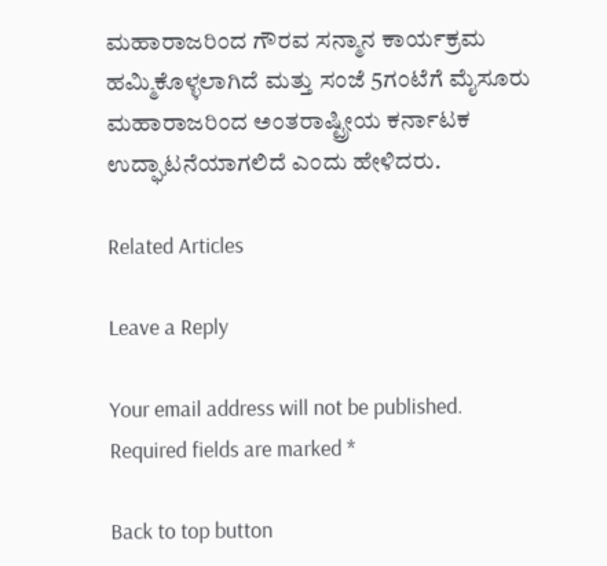ಮಹಾರಾಜರಿಂದ ಗೌರವ ಸನ್ಮಾನ ಕಾರ್ಯಕ್ರಮ ಹಮ್ಮಿಕೊಳ್ಳಲಾಗಿದೆ ಮತ್ತು ಸಂಜೆ 5ಗಂಟೆಗೆ ಮೈಸೂರು ಮಹಾರಾಜರಿಂದ ಅಂತರಾಷ್ಟ್ರೀಯ ಕರ್ನಾಟಕ ಉದ್ಘಾಟನೆಯಾಗಲಿದೆ ಎಂದು ಹೇಳಿದರು.

Related Articles

Leave a Reply

Your email address will not be published. Required fields are marked *

Back to top button